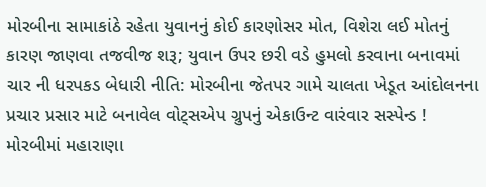મોરબીના સામાકાંઠે રહેતા યુવાનનું કોઈ કારણોસર મોત, વિશેરા લઈ મોતનું કારણ જાણવા તજવીજ શરૂ; યુવાન ઉપર છરી વડે હુમલો કરવાના બનાવમાં ચાર ની ધરપકડ બેધારી નીતિ: મોરબીના જેતપર ગામે ચાલતા ખેડૂત આંદોલનના પ્રચાર પ્રસાર માટે બનાવેલ વોટ્સએપ ગ્રુપનું એકાઉન્ટ વારંવાર સસ્પેન્ડ !  મોરબીમાં મહારાણા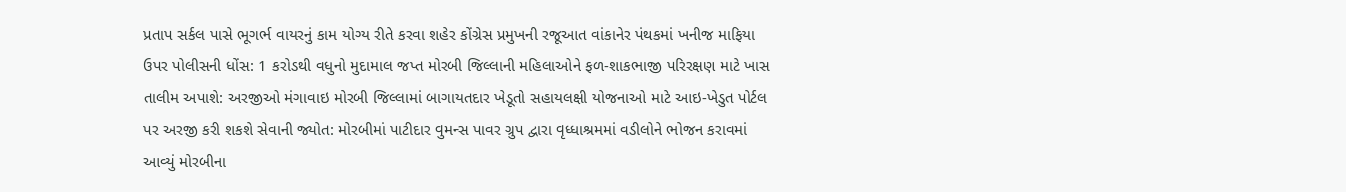પ્રતાપ સર્કલ પાસે ભૂગર્ભ વાયરનું કામ યોગ્ય રીતે કરવા શહેર કોંગ્રેસ પ્રમુખની રજૂઆત વાંકાનેર પંથકમાં ખનીજ માફિયા ઉપર પોલીસની ધોંસ: 1 કરોડથી વધુનો મુદામાલ જપ્ત મોરબી જિલ્લાની મહિલાઓને ફળ-શાકભાજી પરિરક્ષણ માટે ખાસ તાલીમ અપાશે: અરજીઓ મંગાવાઇ મોરબી જિલ્લામાં બાગાયતદાર ખેડૂતો સહાયલક્ષી યોજનાઓ માટે આઇ-ખેડુત પોર્ટલ પર અરજી કરી શકશે સેવાની જ્યોત: મોરબીમાં પાટીદાર વુમન્સ પાવર ગ્રુપ દ્વારા વૃધ્ધાશ્રમમાં વડીલોને ભોજન કરાવમાં આવ્યું મોરબીના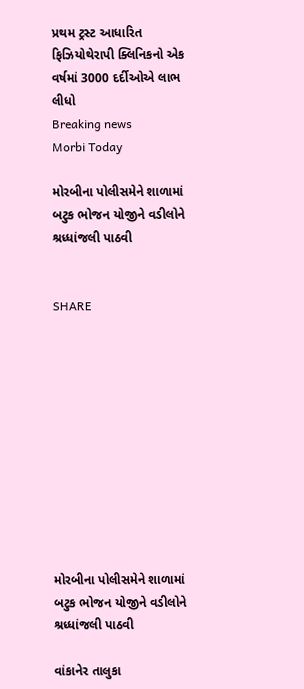પ્રથમ ટ્રસ્ટ આધારિત ફિઝિયોથેરાપી ક્લિનિકનો એક વર્ષમાં 3000 દર્દીઓએ લાભ લીધો
Breaking news
Morbi Today

મોરબીના પોલીસમેને શાળામાં બટુક ભોજન યોજીને વડીલોને શ્રધ્ધાંજલી પાઠવી


SHARE











મોરબીના પોલીસમેને શાળામાં બટુક ભોજન યોજીને વડીલોને શ્રધ્ધાંજલી પાઠવી

વાંકાનેર તાલુકા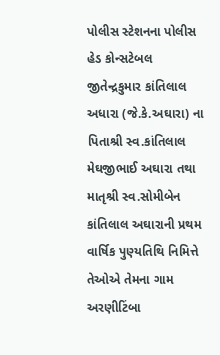પોલીસ સ્ટેશનના પોલીસ હેડ કોન્સટેબલ જીતેન્દ્રકુમાર કાંતિલાલ અધારા (જે.કે.અઘારા) ના પિતાશ્રી સ્વ.કાંતિલાલ મેઘજીભાઈ અઘારા તથા માતૃશ્રી સ્વ.સોમીબેન કાંતિલાલ અઘારાની પ્રથમ વાર્ષિક પુણ્યતિથિ નિમિત્તે તેઓએ તેમના ગામ અરણીટિંબા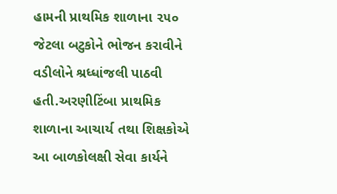હામની પ્રાથમિક શાળાના ૨૫૦ જેટલા બટુકોને ભોજન કરાવીને વડીલોને શ્રધ્ધાંજલી પાઠવી હતી.અરણીટિંબા પ્રાથમિક શાળાના આચાર્ય તથા શિક્ષકોએ આ બાળકોલક્ષી સેવા કાર્યને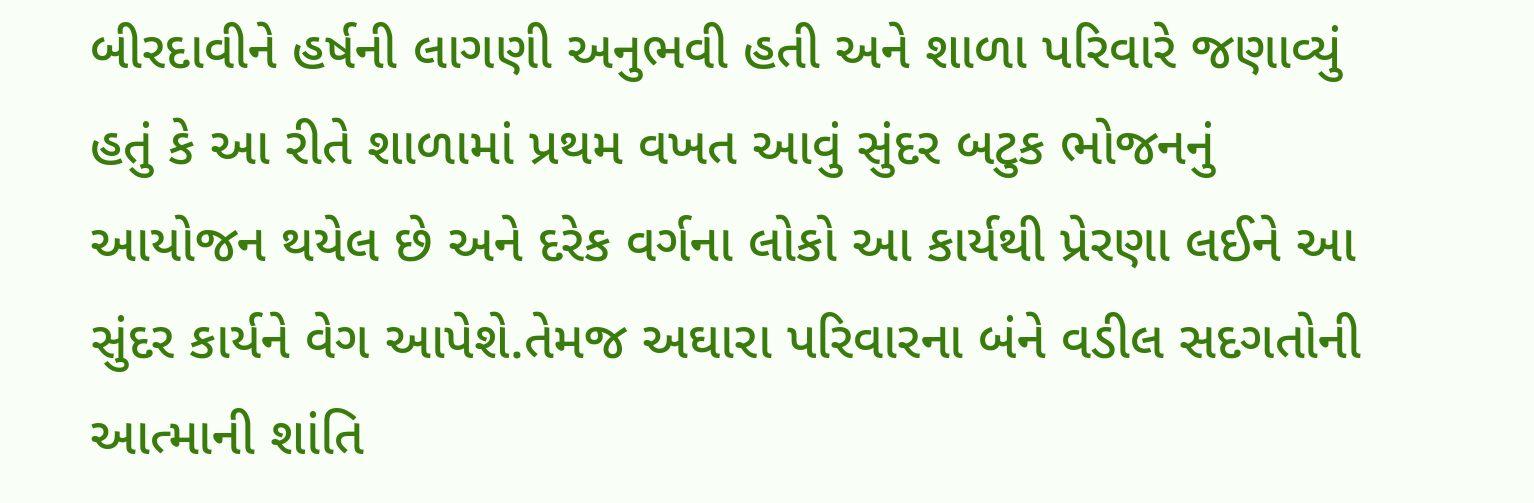બીરદાવીને હર્ષની લાગણી અનુભવી હતી અને શાળા પરિવારે જણાવ્યું હતું કે આ રીતે શાળામાં પ્રથમ વખત આવું સુંદર બટુક ભોજનનું આયોજન થયેલ છે અને દરેક વર્ગના લોકો આ કાર્યથી પ્રેરણા લઈને આ સુંદર કાર્યને વેગ આપેશે.તેમજ અઘારા પરિવારના બંને વડીલ સદગતોની આત્માની શાંતિ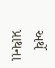અર્થે પ્રાથના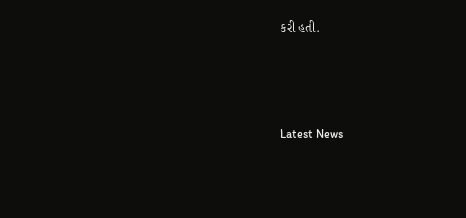કરી હતી.






Latest News